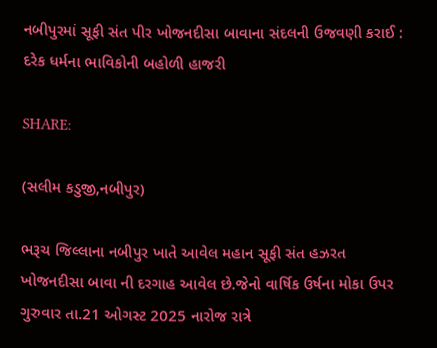નબીપુરમાં સૂફી સંત પીર ખોજનદીસા બાવાના સંદલની ઉજવણી કરાઈ : દરેક ધર્મના ભાવિકોની બહોળી હાજરી

SHARE:

(સલીમ કડુજી,નબીપુર)

ભરૂચ જિલ્લાના નબીપુર ખાતે આવેલ મહાન સૂફી સંત હઝરત ખોજનદીસા બાવા ની દરગાહ આવેલ છે.જેનો વાર્ષિક ઉર્ષના મોકા ઉપર ગુરુવાર તા.21 ઓગસ્ટ 2025 નારોજ રાત્રે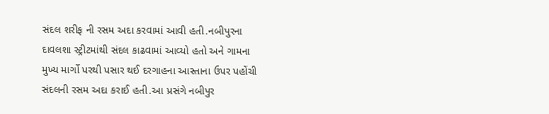સંદલ શરીફ ની રસમ અદા કરવામાં આવી હતી.નબીપુરના દાવલશા સ્ટ્રીટમાંથી સંદલ કાઢવામાં આવ્યો હતો અને ગામના મુખ્ય માર્ગો પરથી પસાર થઈ દરગાહના આસ્તાના ઉપર પહોંચી સંદલની રસમ અદા કરાઈ હતી.આ પ્રસંગે નબીપુર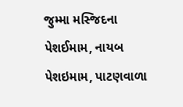જુમ્મા મસ્જિદના પેશઈમામ, નાયબ પેશઇમામ, પાટણવાળા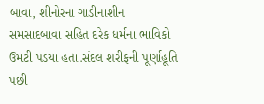બાવા, શીનોરના ગાડીનાશીન સમસાદબાવા સહિત દરેક ધર્મના ભાવિકો ઉમટી પડયા હતા.સંદલ શરીફની પૂર્ણાહૂતિ પછી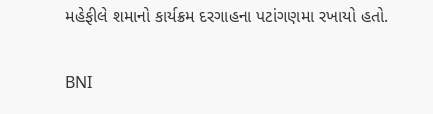મહેફીલે શમાનો કાર્યક્રમ દરગાહના પટાંગણમા રખાયો હતો.

BNI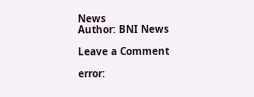News
Author: BNI News

Leave a Comment

error: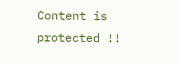Content is protected !!